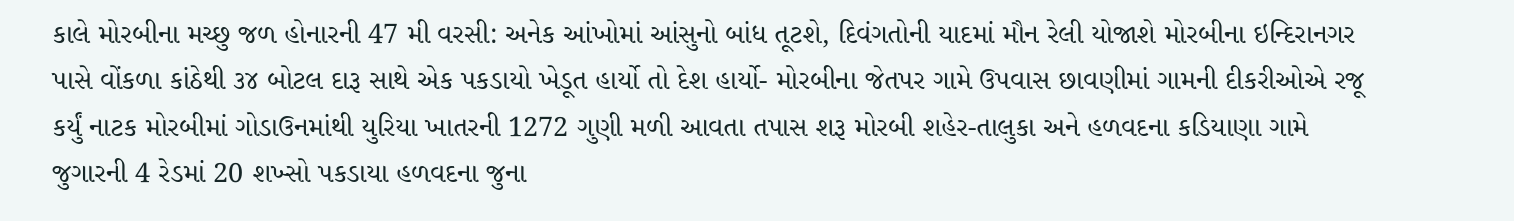કાલે મોરબીના મચ્છુ જળ હોનારની 47 મી વરસી: અનેક આંખોમાં આંસુનો બાંધ તૂટશે, દિવંગતોની યાદમાં મૌન રેલી યોજાશે મોરબીના ઇન્દિરાનગર પાસે વોંકળા કાંઠેથી ૩૪ બોટલ દારૂ સાથે એક પકડાયો ખેડૂત હાર્યો તો દેશ હાર્યો- મોરબીના જેતપર ગામે ઉપવાસ છાવણીમાં ગામની દીકરીઓએ રજૂ કર્યું નાટક મોરબીમાં ગોડાઉનમાંથી યુરિયા ખાતરની 1272 ગુણી મળી આવતા તપાસ શરૂ મોરબી શહેર-તાલુકા અને હળવદના કડિયાણા ગામે જુગારની 4 રેડમાં 20 શખ્સો પકડાયા હળવદના જુના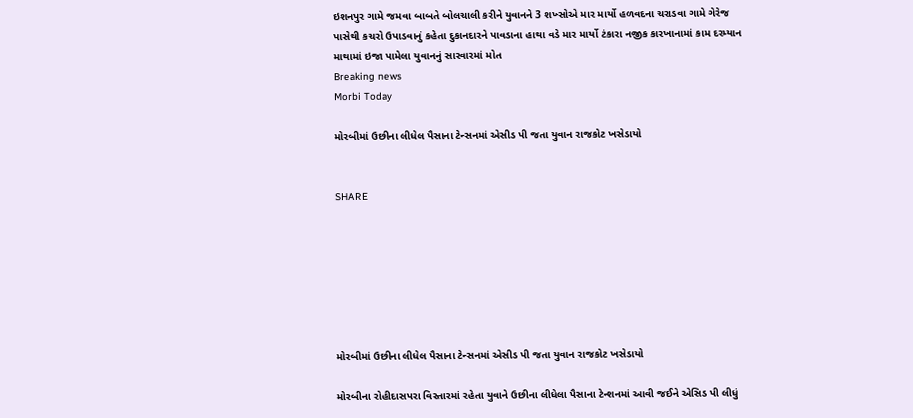ઇશનપુર ગામે જમવા બાબતે બોલચાલી કરીને યુવાનને 3 શખ્સોએ માર માર્યો હળવદના ચરાડવા ગામે ગેરેજ પાસેથી કચરો ઉપાડવાનું કહેતા દુકાનદારને પાવડાના હાથા વડે માર માર્યો ટંકારા નજીક કારખાનામાં કામ દરમ્યાન માથામાં ઇજા પામેલા યુવાનનું સારવારમાં મોત
Breaking news
Morbi Today

મોરબીમાં ઉછીના લીધેલ પૈસાના ટેન્સનમાં એસીડ પી જતા યુવાન રાજકોટ ખસેડાયો


SHARE







મોરબીમાં ઉછીના લીધેલ પૈસાના ટેન્સનમાં એસીડ પી જતા યુવાન રાજકોટ ખસેડાયો

મોરબીના રોહીદાસપરા વિસ્તારમાં રહેતા યુવાને ઉછીના લીધેલા પૈસાના ટેન્શનમાં આવી જઈને એસિડ પી લીધું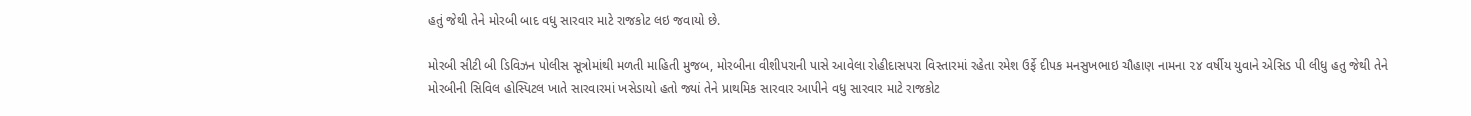હતું જેથી તેને મોરબી બાદ વધુ સારવાર માટે રાજકોટ લઇ જવાયો છે.

મોરબી સીટી બી ડિવિઝન પોલીસ સૂત્રોમાંથી મળતી માહિતી મુજબ, મોરબીના વીશીપરાની પાસે આવેલા રોહીદાસપરા વિસ્તારમાં રહેતા રમેશ ઉર્ફે દીપક મનસુખભાઇ ચૌહાણ નામના ૨૪ વર્ષીય યુવાને એસિડ પી લીધુ હતુ જેથી તેને મોરબીની સિવિલ હોસ્પિટલ ખાતે સારવારમાં ખસેડાયો હતો જ્યાં તેને પ્રાથમિક સારવાર આપીને વધુ સારવાર માટે રાજકોટ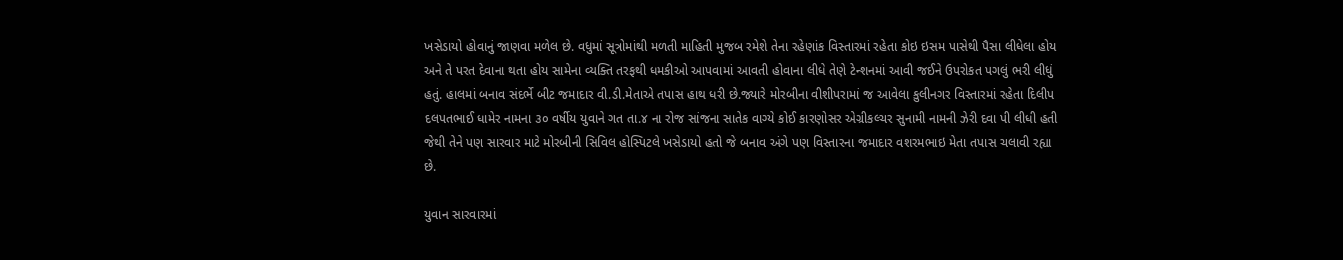ખસેડાયો હોવાનું જાણવા મળેલ છે. વધુમાં સૂત્રોમાંથી મળતી માહિતી મુજબ રમેશે તેના રહેણાંક વિસ્તારમાં રહેતા કોઇ ઇસમ પાસેથી પૈસા લીધેલા હોય અને તે પરત દેવાના થતા હોય સામેના વ્યક્તિ તરફથી ધમકીઓ આપવામાં આવતી હોવાના લીધે તેણે ટેન્શનમાં આવી જઈને ઉપરોકત પગલું ભરી લીધું હતું. હાલમાં બનાવ સંદર્ભે બીટ જમાદાર વી.ડી.મેતાએ તપાસ હાથ ધરી છે.જ્યારે મોરબીના વીશીપરામાં જ આવેલા કુલીનગર વિસ્તારમાં રહેતા દિલીપ દલપતભાઈ ધામેર નામના ૩૦ વર્ષીય યુવાને ગત તા.૪ ના રોજ સાંજના સાતેક વાગ્યે કોઈ કારણોસર એગ્રીકલ્ચર સુનામી નામની ઝેરી દવા પી લીધી હતી જેથી તેને પણ સારવાર માટે મોરબીની સિવિલ હોસ્પિટલે ખસેડાયો હતો જે બનાવ અંગે પણ વિસ્તારના જમાદાર વશરમભાઇ મેતા તપાસ ચલાવી રહ્યા છે.

યુવાન સારવારમાં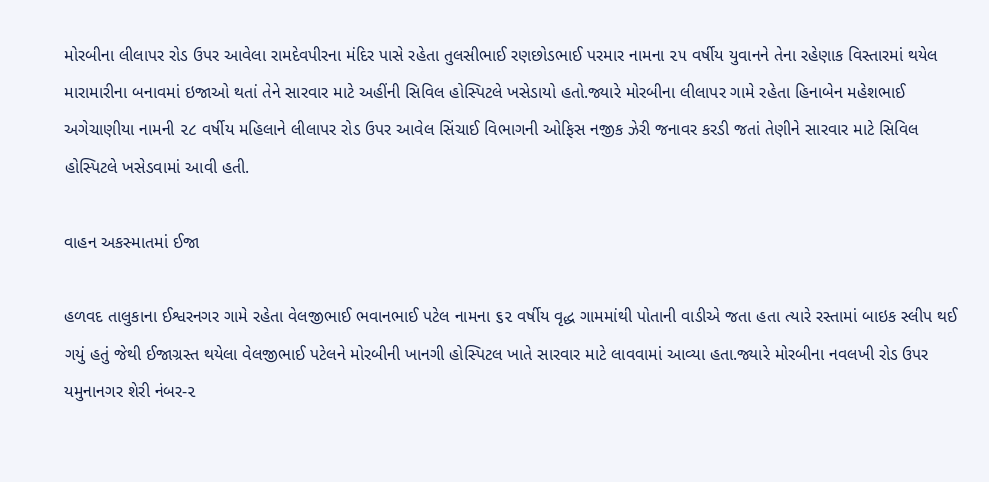મોરબીના લીલાપર રોડ ઉપર આવેલા રામદેવપીરના મંદિર પાસે રહેતા તુલસીભાઈ રણછોડભાઈ પરમાર નામના ૨૫ વર્ષીય યુવાનને તેના રહેણાક વિસ્તારમાં થયેલ મારામારીના બનાવમાં ઇજાઓ થતાં તેને સારવાર માટે અહીંની સિવિલ હોસ્પિટલે ખસેડાયો હતો.જ્યારે મોરબીના લીલાપર ગામે રહેતા હિનાબેન મહેશભાઈ અગેચાણીયા નામની ૨૮ વર્ષીય મહિલાને લીલાપર રોડ ઉપર આવેલ સિંચાઈ વિભાગની ઓફિસ નજીક ઝેરી જનાવર કરડી જતાં તેણીને સારવાર માટે સિવિલ હોસ્પિટલે ખસેડવામાં આવી હતી.

વાહન અકસ્માતમાં ઈજા

હળવદ તાલુકાના ઈશ્વરનગર ગામે રહેતા વેલજીભાઈ ભવાનભાઈ પટેલ નામના ૬૨ વર્ષીય વૃદ્ધ ગામમાંથી પોતાની વાડીએ જતા હતા ત્યારે રસ્તામાં બાઇક સ્લીપ થઈ ગયું હતું જેથી ઈજાગ્રસ્ત થયેલા વેલજીભાઈ પટેલને મોરબીની ખાનગી હોસ્પિટલ ખાતે સારવાર માટે લાવવામાં આવ્યા હતા.જ્યારે મોરબીના નવલખી રોડ ઉપર યમુનાનગર શેરી નંબર-૨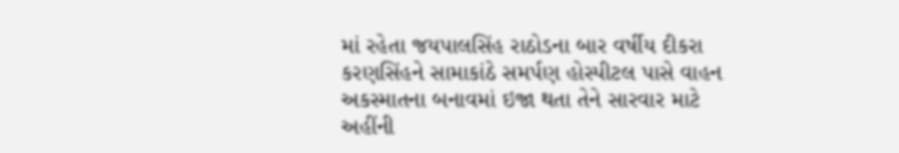માં રહેતા જયપાલસિંહ રાઠોડના બાર વર્ષીય દીકરા કરણસિંહને સામાકાંઠે સમર્પણ હોસ્પીટલ પાસે વાહન અકસ્માતના બનાવમાં ઇજા થતા તેને સારવાર માટે અહીંની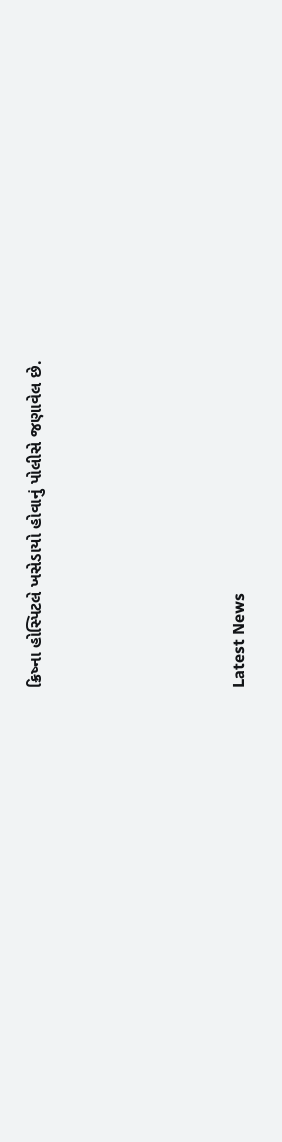ક્રિષ્ના હોસ્પિટલે ખસેડાયો હોવાનું પોલીસે જણાવેલ છે.






Latest News